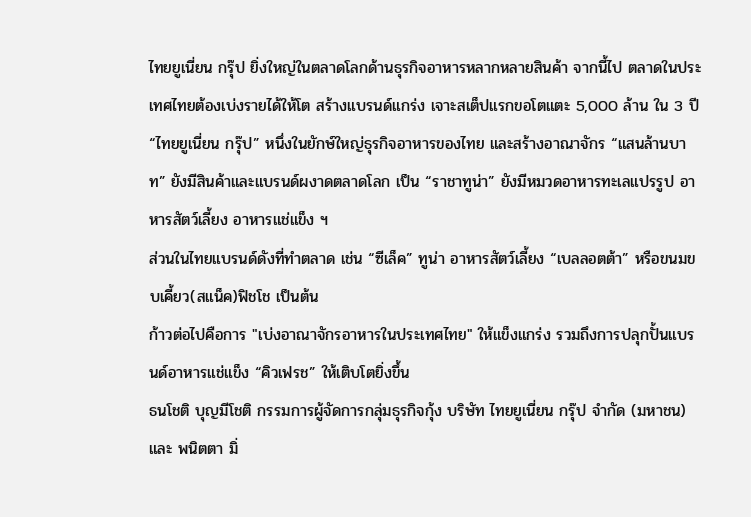ไทยยูเนี่ยน กรุ๊ป ยิ่งใหญ่ในตลาดโลกด้านธุรกิจอาหารหลากหลายสินค้า จากนี้ไป ตลาดในประเทศไทยต้องเบ่งรายได้ให้โต สร้างแบรนด์แกร่ง เจาะสเต็ปแรกขอโตแตะ 5,000 ล้าน ใน 3 ปี
“ไทยยูเนี่ยน กรุ๊ป” หนึ่งในยักษ์ใหญ่ธุรกิจอาหารของไทย และสร้างอาณาจักร “แสนล้านบาท” ยังมีสินค้าและแบรนด์ผงาดตลาดโลก เป็น “ราชาทูน่า” ยังมีหมวดอาหารทะเลแปรรูป อาหารสัตว์เลี้ยง อาหารแช่แข็ง ฯ
ส่วนในไทยแบรนด์ดังที่ทำตลาด เช่น “ซีเล็ค” ทูน่า อาหารสัตว์เลี้ยง “เบลลอตต้า” หรือขนมขบเคี้ยว(สแน็ค)ฟิชโช เป็นต้น
ก้าวต่อไปคือการ "เบ่งอาณาจักรอาหารในประเทศไทย" ให้แข็งแกร่ง รวมถึงการปลุกปั้นแบรนด์อาหารแช่แข็ง “คิวเฟรช” ให้เติบโตยิ่งขึ้น
ธนโชติ บุญมีโชติ กรรมการผู้จัดการกลุ่มธุรกิจกุ้ง บริษัท ไทยยูเนี่ยน กรุ๊ป จำกัด (มหาชน) และ พนิตตา มิ่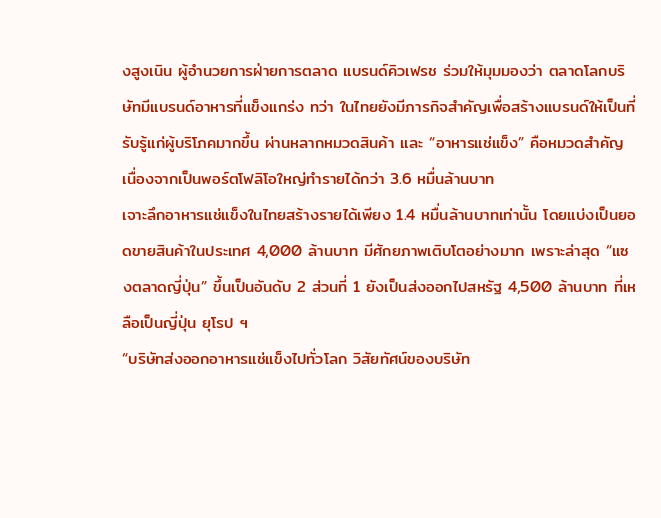งสูงเนิน ผู้อำนวยการฝ่ายการตลาด แบรนด์คิวเฟรช ร่วมให้มุมมองว่า ตลาดโลกบริษัทมีแบรนด์อาหารที่แข็งแกร่ง ทว่า ในไทยยังมีภารกิจสำคัญเพื่อสร้างแบรนด์ให้เป็นที่รับรู้แก่ผู้บริโภคมากขึ้น ผ่านหลากหมวดสินค้า และ “อาหารแช่แข็ง” คือหมวดสำคัญ เนื่องจากเป็นพอร์ตโฟลิโอใหญ่ทำรายได้กว่า 3.6 หมื่นล้านบาท
เจาะลึกอาหารแช่แข็งในไทยสร้างรายได้เพียง 1.4 หมื่นล้านบาทเท่านั้น โดยแบ่งเป็นยอดขายสินค้าในประเทศ 4,000 ล้านบาท มีศักยภาพเติบโตอย่างมาก เพราะล่าสุด “แซงตลาดญี่ปุ่น” ขึ้นเป็นอันดับ 2 ส่วนที่ 1 ยังเป็นส่งออกไปสหรัฐ 4,500 ล้านบาท ที่เหลือเป็นญี่ปุ่น ยุโรป ฯ
“บริษัทส่งออกอาหารแช่แข็งไปทั่วโลก วิสัยทัศน์ของบริษัท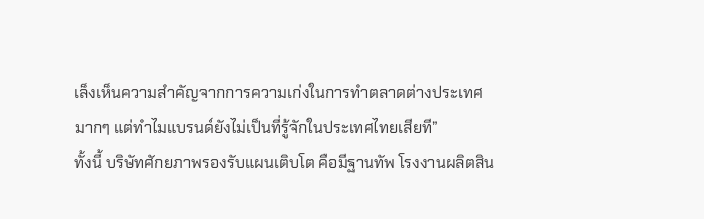เล็งเห็นความสำคัญจากการความเก่งในการทำตลาดต่างประเทศมากๆ แต่ทำไมแบรนด์ยังไม่เป็นที่รู้จักในประเทศไทยเสียที”
ทั้งนี้ บริษัทศักยภาพรองรับแผนเติบโต คือมีฐานทัพ โรงงานผลิตสิน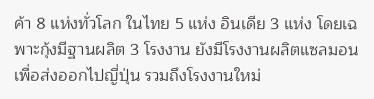ค้า 8 แห่งทั่วโลก ในไทย 5 แห่ง อินเดีย 3 แห่ง โดยเฉพาะกุ้งมีฐานผลิต 3 โรงงาน ยังมีโรงงานผลิตแซลมอน เพื่อส่งออกไปญี่ปุ่น รวมถึงโรงงานใหม่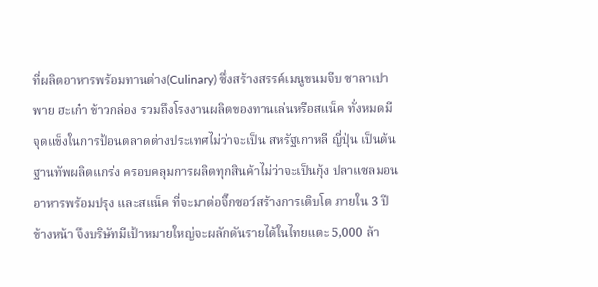ที่ผลิตอาหารพร้อมทานต่าง(Culinary) ซึ่งสร้างสรรค์เมนูขนมจีบ ซาลาเปา พาย ฮะเก๋า ข้าวกล่อง รวมถึงโรงงานผลิตของทานเล่นหรือสแน็ค ทั่งหมดมีจุดแข็งในการป้อนตลาดต่างประเทศไม่ว่าจะเป็น สหรัฐเกาหลี ญี่ปุ่น เป็นต้น
ฐานทัพผลิตแกร่ง ครอบคลุมการผลิตทุกสินค้าไม่ว่าจะเป็นกุ้ง ปลาแซลมอน อาหารพร้อมปรุง และสแน็ค ที่จะมาต่อจิ๊กซอว์สร้างการเติบโต ภายใน 3 ปีข้างหน้า จึงบริษัทมีเป้าหมายใหญ่จะผลักดันรายได้ในไทยแตะ 5,000 ล้า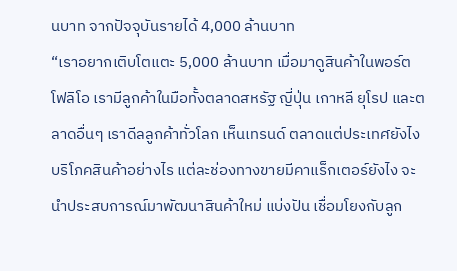นบาท จากปัจจุบันรายได้ 4,000 ล้านบาท
“เราอยากเติบโตแตะ 5,000 ล้านบาท เมื่อมาดูสินค้าในพอร์ตโฟลิโอ เรามีลูกค้าในมือทั้งตลาดสหรัฐ ญี่ปุ่น เกาหลี ยุโรป และตลาดอื่นๆ เราดีลลูกค้าทั่วโลก เห็นเทรนด์ ตลาดแต่ประเทศยังไง บริโภคสินค้าอย่างไร แต่ละช่องทางขายมีคาแร็กเตอร์ยังไง จะนำประสบการณ์มาพัฒนาสินค้าใหม่ แบ่งปัน เชื่อมโยงกับลูก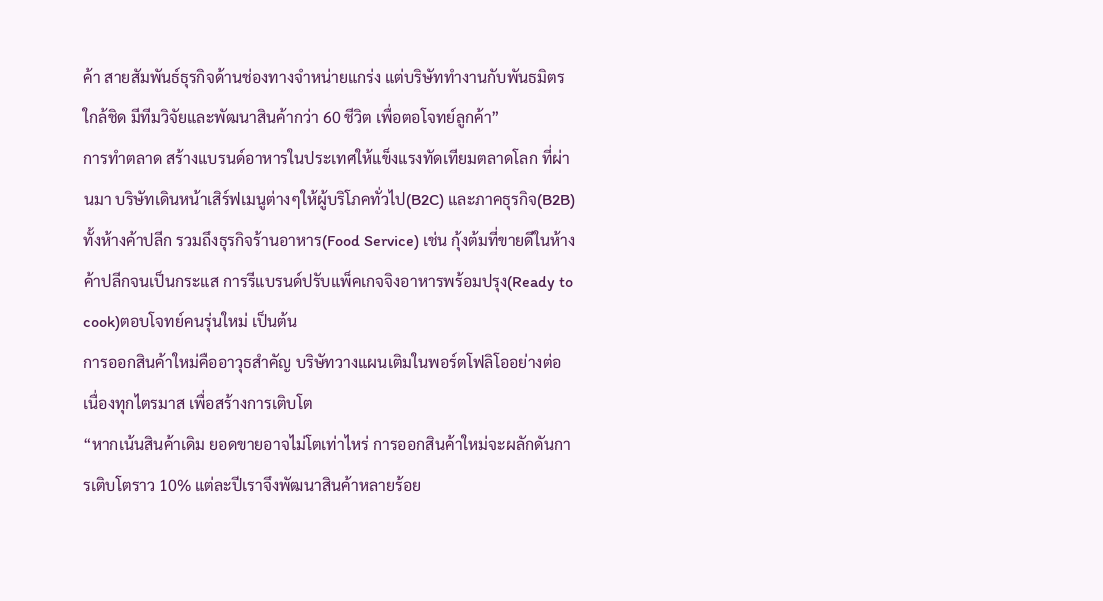ค้า สายสัมพันธ์ธุรกิจด้านช่องทางจำหน่ายแกร่ง แต่บริษัททำงานกับพันธมิตรใกล้ชิด มีทีมวิจัยและพัฒนาสินค้ากว่า 60 ชีวิต เพื่อตอโจทย์ลูกค้า”
การทำตลาด สร้างแบรนด์อาหารในประเทศให้แข็งแรงทัดเทียมตลาดโลก ที่ผ่านมา บริษัทเดินหน้าเสิร์ฟเมนูต่างๆให้ผู้บริโภคทั่วไป(B2C) และภาคธุรกิจ(B2B) ทั้งห้างค้าปลีก รวมถึงธุรกิจร้านอาหาร(Food Service) เช่น กุ้งต้มที่ขายดีในห้างค้าปลีกจนเป็นกระแส การรีแบรนด์ปรับแพ็คเกจจิงอาหารพร้อมปรุง(Ready to cook)ตอบโจทย์คนรุ่นใหม่ เป็นต้น
การออกสินค้าใหม่คืออาวุธสำคัญ บริษัทวางแผนเติมในพอร์ตโฟลิโออย่างต่อเนื่องทุกไตรมาส เพื่อสร้างการเติบโต
“หากเน้นสินค้าเดิม ยอดขายอาจไม่โตเท่าไหร่ การออกสินค้าใหม่จะผลักดันการเติบโตราว 10% แต่ละปีเราจึงพัฒนาสินค้าหลายร้อย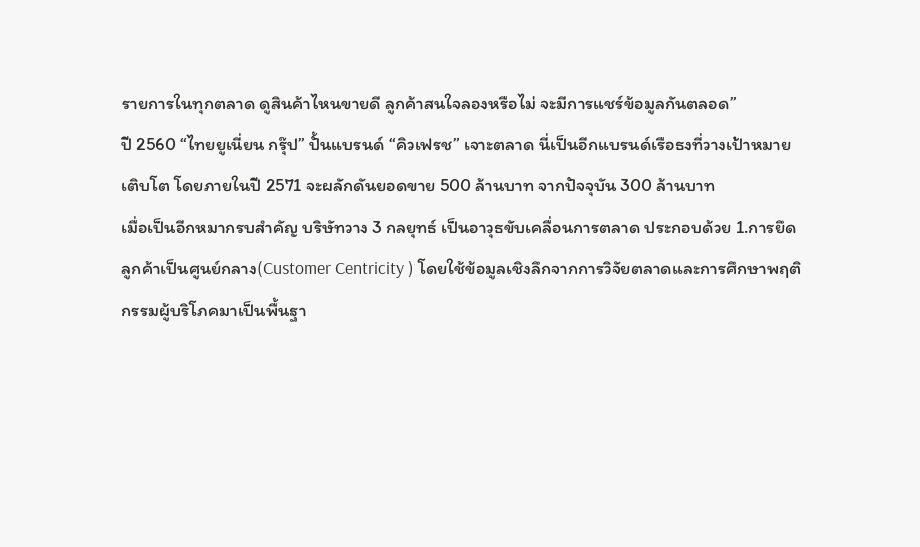รายการในทุกตลาด ดูสินค้าไหนขายดี ลูกค้าสนใจลองหรือไม่ จะมีการแชร์ข้อมูลกันตลอด”
ปี 2560 “ไทยยูเนี่ยน กรุ๊ป” ปั้นแบรนด์ “คิวเฟรช” เจาะตลาด นี่เป็นอีกแบรนด์เรือธงที่วางเป้าหมายเติบโต โดยภายในปี 2571 จะผลักดันยอดขาย 500 ล้านบาท จากปัจจุบัน 300 ล้านบาท
เมื่อเป็นอีกหมากรบสำคัญ บริษัทวาง 3 กลยุทธ์ เป็นอาวุธขับเคลื่อนการตลาด ประกอบด้วย 1.การยึดลูกค้าเป็นศูนย์กลาง(Customer Centricity ) โดยใช้ข้อมูลเชิงลึกจากการวิจัยตลาดและการศึกษาพฤติกรรมผู้บริโภคมาเป็นพื้นฐา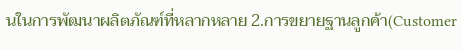นในการพัฒนาผลิตภัณฑ์ที่หลากหลาย 2.การขยายฐานลูกค้า(Customer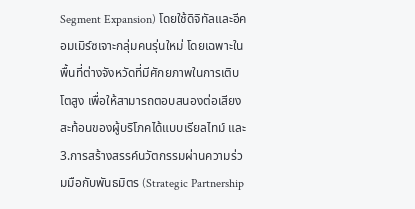Segment Expansion) โดยใช้ดิจิทัลและอีคอมเมิร์ซเจาะกลุ่มคนรุ่นใหม่ โดยเฉพาะในพื้นที่ต่างจังหวัดที่มีศักยภาพในการเติบโตสูง เพื่อให้สามารถตอบสนองต่อเสียงสะท้อนของผู้บริโภคได้แบบเรียลไทม์ และ 3.การสร้างสรรค์นวัตกรรมผ่านความร่วมมือกับพันธมิตร (Strategic Partnership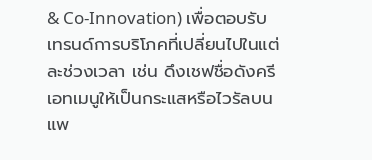& Co-Innovation) เพื่อตอบรับเทรนด์การบริโภคที่เปลี่ยนไปในแต่ละช่วงเวลา เช่น ดึงเชฟชื่อดังครีเอทเมนูให้เป็นกระแสหรือไวรัลบนแพ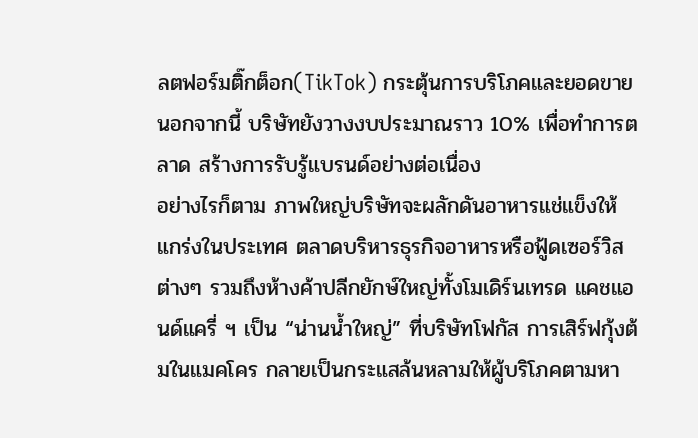ลตฟอร์มติ๊กต็อก(TikTok) กระตุ้นการบริโภคและยอดขาย
นอกจากนี้ บริษัทยังวางงบประมาณราว 10% เพื่อทำการตลาด สร้างการรับรู้แบรนด์อย่างต่อเนื่อง
อย่างไรก็ตาม ภาพใหญ่บริษัทจะผลักดันอาหารแช่แข็งให้แกร่งในประเทศ ตลาดบริหารธุรกิจอาหารหรือฟู้ดเซอร์วิสต่างๆ รวมถึงห้างค้าปลีกยักษ์ใหญ่ทั้งโมเดิร์นเทรด แคชแอนด์แครี่ ฯ เป็น “น่านน้ำใหญ่” ที่บริษัทโฟกัส การเสิร์ฟกุ้งต้มในแมคโคร กลายเป็นกระแสล้นหลามให้ผู้บริโภคตามหา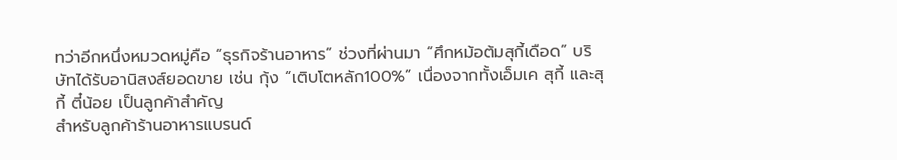ทว่าอีกหนึ่งหมวดหมู่คือ “ธุรกิจร้านอาหาร” ช่วงที่ผ่านมา “ศึกหม้อต้มสุกี้เดือด” บริษัทได้รับอานิสงส์ยอดขาย เช่น กุ้ง “เติบโตหลัก100%” เนื่องจากทั้งเอ็มเค สุกี้ และสุกี้ ตี๋น้อย เป็นลูกค้าสำคัญ
สำหรับลูกค้าร้านอาหารแบรนด์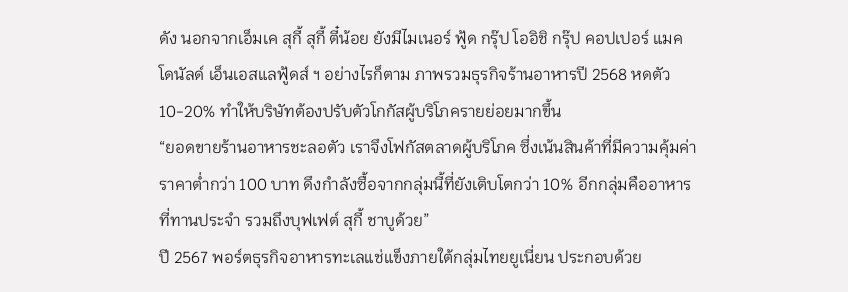ดัง นอกจากเอ็มเค สุกี้ สุกี้ ตี๋น้อย ยังมีไมเนอร์ ฟู้ด กรุ๊ป โออิชิ กรุ๊ป คอปเปอร์ แมคโดนัลด์ เอ็นเอสแลฟู้ดส์ ฯ อย่างไรก็ตาม ภาพรวมธุรกิจร้านอาหารปี 2568 หดตัว 10-20% ทำให้บริษัทต้องปรับตัวโกกัสผู้บริโภครายย่อยมากขึ้น
“ยอดขายร้านอาหารชะลอตัว เราจึงโฟกัสตลาดผู้บริโภค ซึ่งเน้นสินค้าที่มีความคุ้มค่าราคาต่ำกว่า 100 บาท ดึงกำลังซื้อจากกลุ่มนี้ที่ยังเติบโตกว่า 10% อีกกลุ่มคืออาหารที่ทานประจำ รวมถึงบุฟเฟต์ สุกี้ ชาบูด้วย”
ปี 2567 พอร์ตธุรกิจอาหารทะเลแช่แข็งภายใต้กลุ่มไทยยูเนี่ยน ประกอบด้วย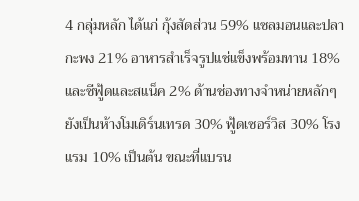4 กลุ่มหลัก ได้แก่ กุ้งสัดส่วน 59% แซลมอนและปลากะพง 21% อาหารสำเร็จรูปแช่แข็งพร้อมทาน 18% และซีฟู้ดและสแน็ค 2% ด้านช่องทางจำหน่ายหลักๆยังเป็นห้างโมเดิร์นเทรด 30% ฟู้ดเซอร์วิส 30% โรงแรม 10% เป็นต้น ขณะที่แบรน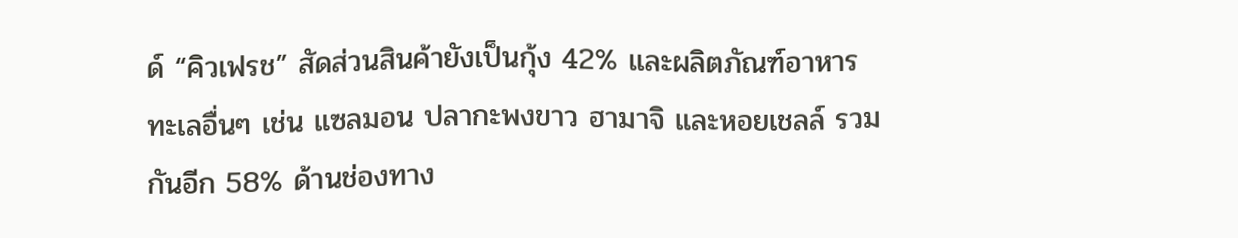ด์ “คิวเฟรช” สัดส่วนสินค้ายังเป็นกุ้ง 42% และผลิตภัณฑ์อาหารทะเลอื่นๆ เช่น แซลมอน ปลากะพงขาว ฮามาจิ และหอยเชลล์ รวมกันอีก 58% ด้านช่องทาง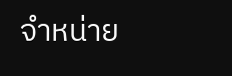จำหน่าย